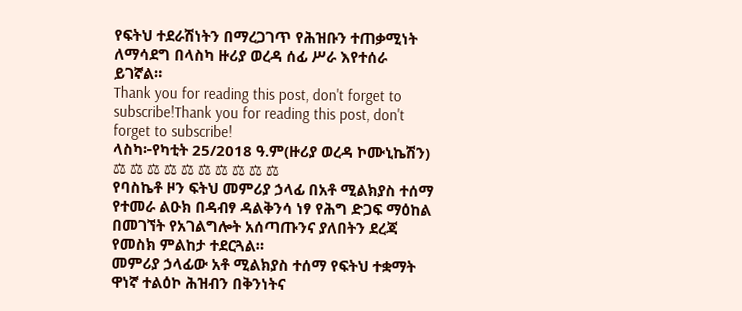የፍትህ ተደራሽነትን በማረጋገጥ የሕዝቡን ተጠቃሚነት ለማሳደግ በላስካ ዙሪያ ወረዳ ሰፊ ሥራ እየተሰራ ይገኛል።
Thank you for reading this post, don't forget to subscribe!Thank you for reading this post, don't forget to subscribe!
ላስካ፦የካቲት 25/2018 ዓ.ም(ዙሪያ ወረዳ ኮሙኒኬሽን)
⚖ ⚖ ⚖ ⚖ ⚖ ⚖ ⚖ ⚖ ⚖ ⚖
የባስኬቶ ዞን ፍትህ መምሪያ ኃላፊ በአቶ ሚልክያስ ተሰማ የተመራ ልዑክ በዳብፃ ዳልቅንሳ ነፃ የሕግ ድጋፍ ማዕከል በመገኘት የአገልግሎት አሰጣጡንና ያለበትን ደረጃ የመስክ ምልከታ ተደርጓል።
መምሪያ ኃላፊው አቶ ሚልክያስ ተሰማ የፍትህ ተቋማት ዋነኛ ተልዕኮ ሕዝብን በቅንነትና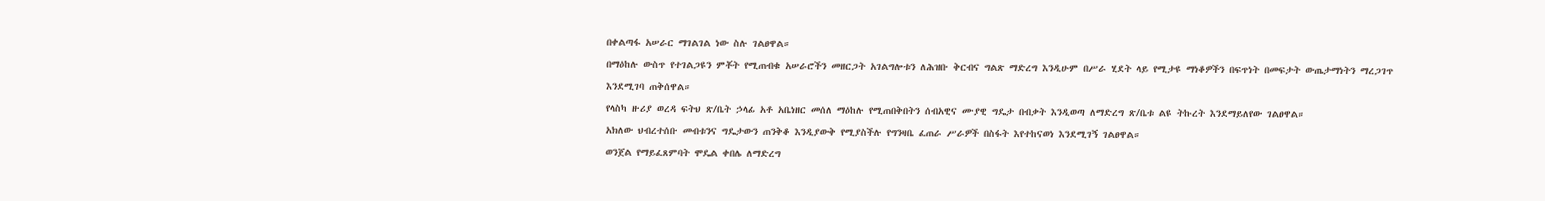በቀልጣፋ አሠራር ማገልገል ነው ስሉ ገልፀዋል።
በማዕከሉ ውስጥ የተገልጋዩን ምቾት የሚጠብቁ አሠራሮችን መዘርጋት አገልግሎቱን ለሕዝቡ ቅርብና ግልጽ ማድረግ እንዲሁም በሥራ ሂደት ላይ የሚታዩ ማነቆዎችን በፍጥነት በመፍታት ውጤታማነትን ማረጋገጥ እንደሚገባ ጠቅሰዋል።
የላስካ ዙሪያ ወረዳ ፍትህ ጽ/ቤት ኃላፊ አቶ አቤነዘር መሰለ ማዕከሉ የሚጠበቅበትን ሰብአዊና ሙያዊ ግዴታ በብቃት እንዲወጣ ለማድረግ ጽ/ቤቱ ልዩ ትኩረት እንደማይለየው ገልፀዋል።
አክለው ህብረተሰቡ መብቱንና ግዴታውን ጠንቅቆ እንዲያውቅ የሚያስችሉ የግንዛቤ ፈጠራ ሥራዎች በስፋት እየተከናወነ እንደሚገኝ ገልፀዋል።
ወንጀል የማይፈጸምባት ሞዴል ቀበሌ ለማድረግ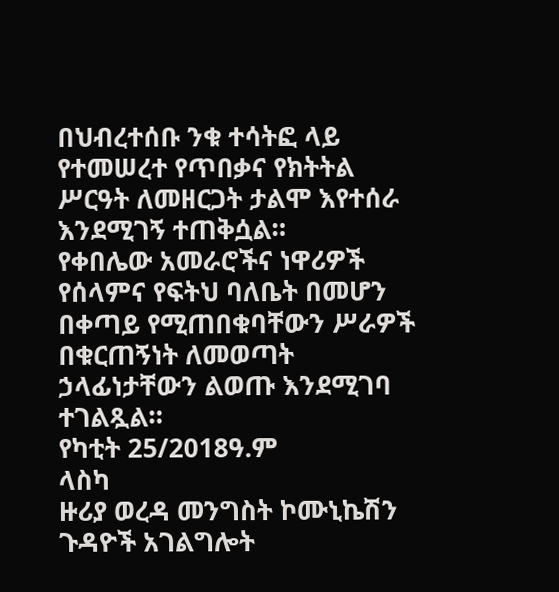በህብረተሰቡ ንቁ ተሳትፎ ላይ የተመሠረተ የጥበቃና የክትትል ሥርዓት ለመዘርጋት ታልሞ እየተሰራ እንደሚገኝ ተጠቅሷል።
የቀበሌው አመራሮችና ነዋሪዎች የሰላምና የፍትህ ባለቤት በመሆን በቀጣይ የሚጠበቁባቸውን ሥራዎች በቁርጠኝነት ለመወጣት ኃላፊነታቸውን ልወጡ እንደሚገባ ተገልጿል።
የካቲት 25/2018ዓ.ም
ላስካ
ዙሪያ ወረዳ መንግስት ኮሙኒኬሽን ጉዳዮች አገልግሎት